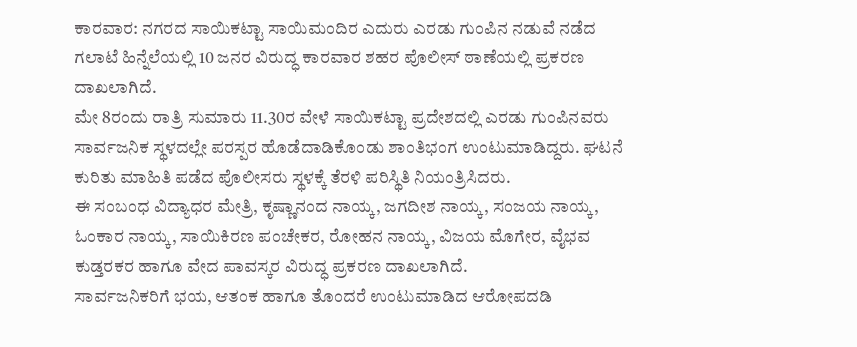ಕಾರವಾರ: ನಗರದ ಸಾಯಿಕಟ್ಟಾ ಸಾಯಿಮಂದಿರ ಎದುರು ಎರಡು ಗುಂಪಿನ ನಡುವೆ ನಡೆದ ಗಲಾಟೆ ಹಿನ್ನೆಲೆಯಲ್ಲಿ 10 ಜನರ ವಿರುದ್ಧ ಕಾರವಾರ ಶಹರ ಪೊಲೀಸ್ ಠಾಣೆಯಲ್ಲಿ ಪ್ರಕರಣ ದಾಖಲಾಗಿದೆ.
ಮೇ 8ರಂದು ರಾತ್ರಿ ಸುಮಾರು 11.30ರ ವೇಳೆ ಸಾಯಿಕಟ್ಟಾ ಪ್ರದೇಶದಲ್ಲಿ ಎರಡು ಗುಂಪಿನವರು ಸಾರ್ವಜನಿಕ ಸ್ಥಳದಲ್ಲೇ ಪರಸ್ಪರ ಹೊಡೆದಾಡಿಕೊಂಡು ಶಾಂತಿಭಂಗ ಉಂಟುಮಾಡಿದ್ದರು. ಘಟನೆ ಕುರಿತು ಮಾಹಿತಿ ಪಡೆದ ಪೊಲೀಸರು ಸ್ಥಳಕ್ಕೆ ತೆರಳಿ ಪರಿಸ್ಥಿತಿ ನಿಯಂತ್ರಿಸಿದರು.
ಈ ಸಂಬಂಧ ವಿದ್ಯಾಧರ ಮೇತ್ರಿ, ಕೃಷ್ಣಾನಂದ ನಾಯ್ಕ, ಜಗದೀಶ ನಾಯ್ಕ, ಸಂಜಯ ನಾಯ್ಕ, ಓಂಕಾರ ನಾಯ್ಕ, ಸಾಯಿಕಿರಣ ಪಂಚೇಕರ, ರೋಹನ ನಾಯ್ಕ, ವಿಜಯ ಮೊಗೇರ, ವೈಭವ ಕುಡ್ತರಕರ ಹಾಗೂ ವೇದ ಪಾವಸ್ಕರ ವಿರುದ್ಧ ಪ್ರಕರಣ ದಾಖಲಾಗಿದೆ.
ಸಾರ್ವಜನಿಕರಿಗೆ ಭಯ, ಆತಂಕ ಹಾಗೂ ತೊಂದರೆ ಉಂಟುಮಾಡಿದ ಆರೋಪದಡಿ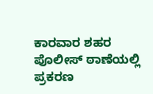ಕಾರವಾರ ಶಹರ ಪೊಲೀಸ್ ಠಾಣೆಯಲ್ಲಿ ಪ್ರಕರಣ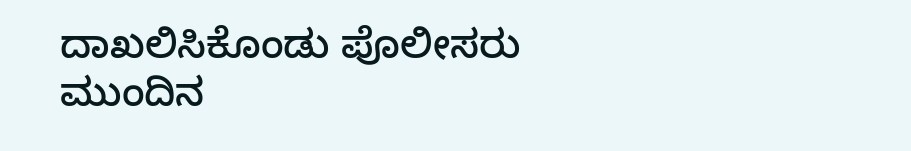ದಾಖಲಿಸಿಕೊಂಡು ಪೊಲೀಸರು ಮುಂದಿನ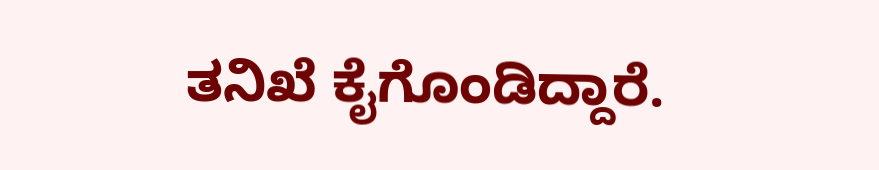ತನಿಖೆ ಕೈಗೊಂಡಿದ್ದಾರೆ.